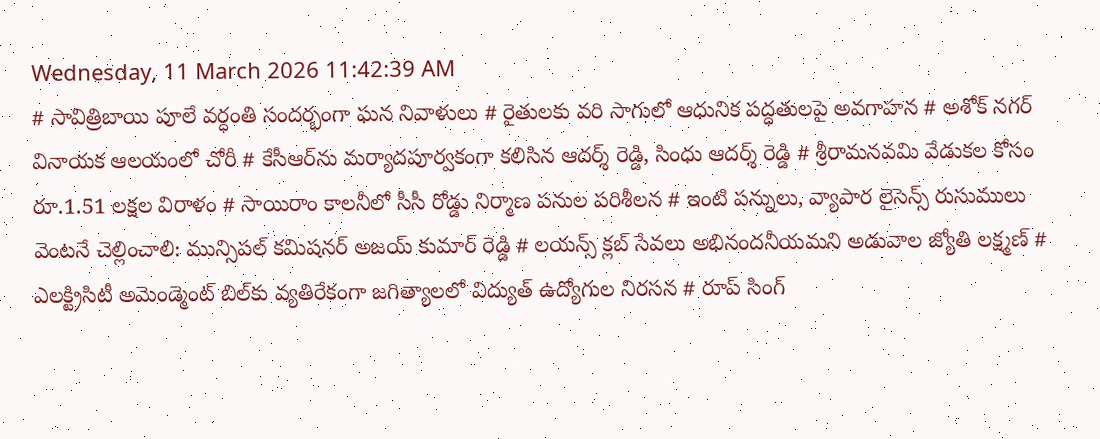Wednesday, 11 March 2026 11:42:39 AM
# సావిత్రిబాయి పూలే వర్ధంతి సందర్భంగా ఘన నివాళులు # రైతులకు వరి సాగులో ఆధునిక పద్ధతులపై అవగాహన # అశోక్ నగర్ వినాయక ఆలయంలో చోరీ # కేసీఆర్‌ను మర్యాదపూర్వకంగా కలిసిన ఆదర్శ్ రెడ్డి, సింధు ఆదర్శ్ రెడ్డి # శ్రీరామనవమి వేడుకల కోసం రూ.1.51 లక్షల విరాళం # సాయిరాం కాలనీలో సీసీ రోడ్డు నిర్మాణ పనుల పరిశీలన # ఇంటి పన్నులు, వ్యాపార లైసెన్స్ రుసుములు వెంటనే చెల్లించాలి: మున్సిపల్ కమిషనర్ అజయ్ కుమార్ రెడ్డి # లయన్స్ క్లబ్ సేవలు అభినందనీయమని అడువాల జ్యోతి లక్ష్మణ్ # ఎలక్ట్రిసిటీ అమెండ్మెంట్ బిల్‌కు వ్యతిరేకంగా జగిత్యాలలో విద్యుత్ ఉద్యోగుల నిరసన # రూప్ సింగ్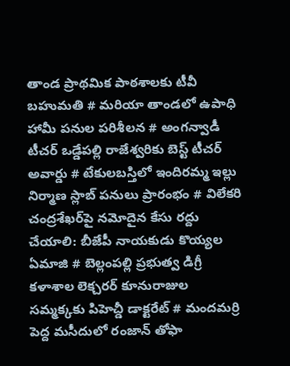తాండ ప్రాథమిక పాఠశాలకు టీవీ బహుమతి # మరియా తాండలో ఉపాధి హామీ పనుల పరిశీలన # అంగన్వాడీ టీచర్ ఒడ్డేపల్లి రాజేశ్వరికు బెస్ట్ టీచర్ అవార్డు # టేకులబస్తిలో ఇందిరమ్మ ఇల్లు నిర్మాణ స్లాబ్ పనులు ప్రారంభం # విలేకరి చంద్రశేఖర్‌పై నమోదైన కేసు రద్దు చేయాలి: బీజేపీ నాయకుడు కొయ్యల ఏమాజి # బెల్లంపల్లి ప్రభుత్వ డిగ్రీ కళాశాల లెక్చరర్ కూనురాజుల సమ్మక్కకు పిహెచ్డీ డాక్టరేట్ # మందమర్రి పెద్ద మసీదులో రంజాన్ తోఫా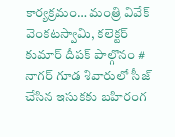కార్యక్రమం… మంత్రి వివేక్ వెంకటస్వామి, కలెక్టర్ కుమార్ దీపక్ పాల్గొనం # నాగర్ గూడ శివారులో సీజ్ చేసిన ఇసుకకు బహిరంగ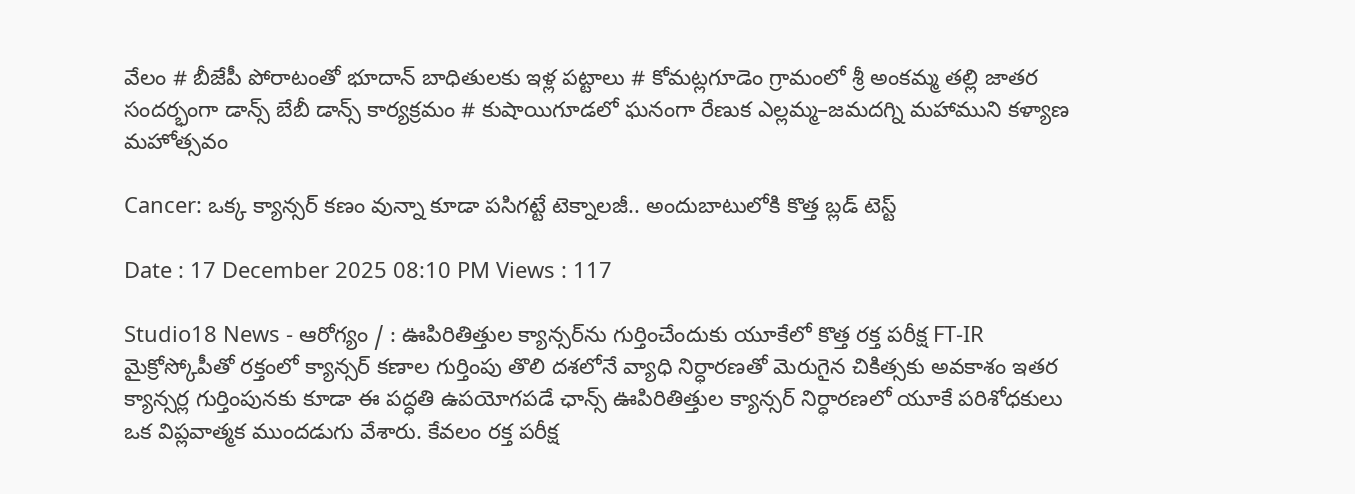వేలం # బీజేపీ పోరాటంతో భూదాన్ బాధితులకు ఇళ్ల పట్టాలు # కోమట్లగూడెం గ్రామంలో శ్రీ అంకమ్మ తల్లి జాతర సందర్భంగా డాన్స్ బేబీ డాన్స్ కార్యక్రమం # కుషాయిగూడలో ఘనంగా రేణుక ఎల్లమ్మ–జమదగ్ని మహాముని కళ్యాణ మహోత్సవం

Cancer: ఒక్క క్యాన్సర్ కణం వున్నా కూడా పసిగట్టే టెక్నాలజీ.. అందుబాటులోకి కొత్త బ్లడ్ టెస్ట్

Date : 17 December 2025 08:10 PM Views : 117

Studio18 News - ఆరోగ్యం / : ఊపిరితిత్తుల క్యాన్సర్‌ను గుర్తించేందుకు యూకేలో కొత్త రక్త పరీక్ష FT-IR మైక్రోస్కోపీతో రక్తంలో క్యాన్సర్ కణాల గుర్తింపు తొలి దశలోనే వ్యాధి నిర్ధారణతో మెరుగైన చికిత్సకు అవకాశం ఇతర క్యాన్సర్ల గుర్తింపునకు కూడా ఈ పద్ధతి ఉపయోగపడే ఛాన్స్ ఊపిరితిత్తుల క్యాన్సర్ నిర్ధారణలో యూకే పరిశోధకులు ఒక విప్లవాత్మక ముందడుగు వేశారు. కేవలం రక్త పరీక్ష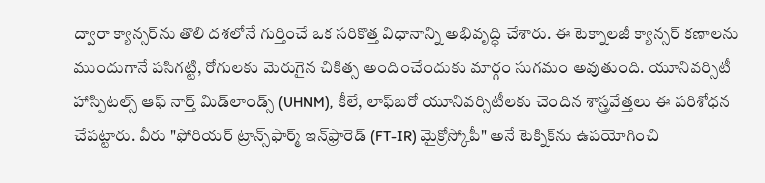ద్వారా క్యాన్సర్‌ను తొలి దశలోనే గుర్తించే ఒక సరికొత్త విధానాన్ని అభివృద్ధి చేశారు. ఈ టెక్నాలజీ క్యాన్స‌ర్ క‌ణాల‌ను ముందుగానే పసిగట్టి, రోగులకు మెరుగైన చికిత్స అందించేందుకు మార్గం సుగమం అవుతుంది. యూనివర్సిటీ హాస్పిటల్స్ ఆఫ్ నార్త్ మిడ్‌లాండ్స్ (UHNM), కీలే, లాఫ్‌బరో యూనివర్సిటీలకు చెందిన శాస్త్రవేత్తలు ఈ పరిశోధన చేపట్టారు. వీరు "ఫోరియర్ ట్రాన్స్‌ఫార్మ్ ఇన్‌ఫ్రారెడ్ (FT-IR) మైక్రోస్కోపీ" అనే టెక్నిక్‌ను ఉపయోగించి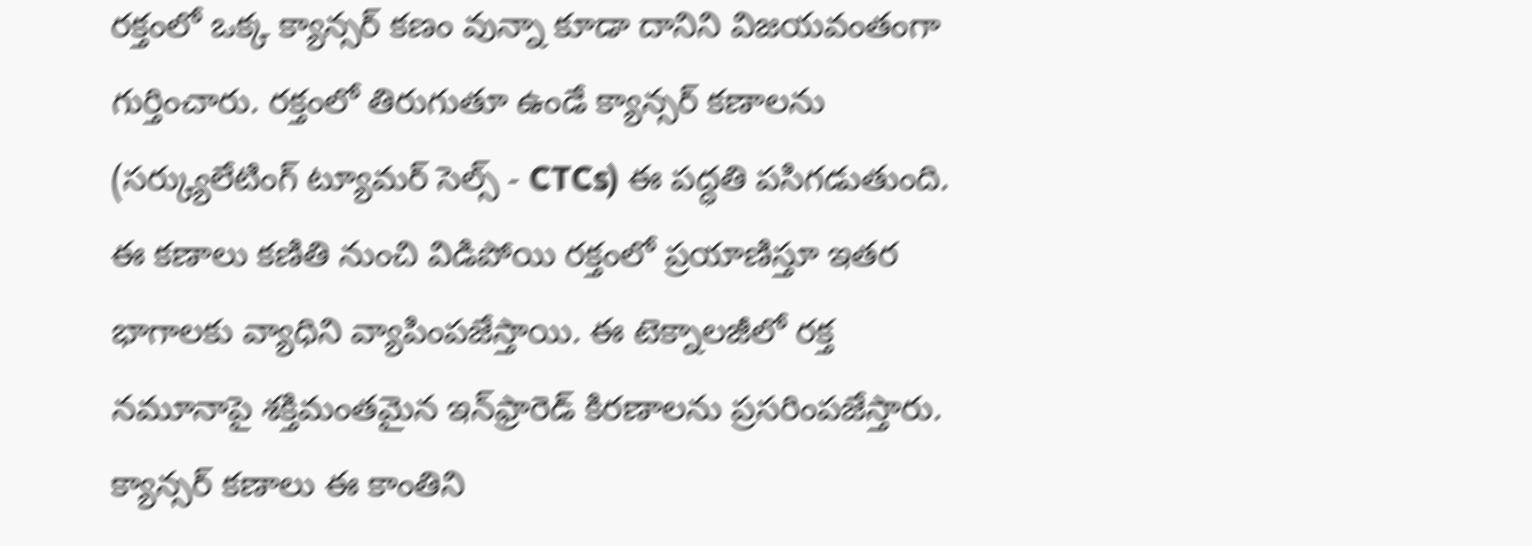రక్తంలో ఒక్క క్యాన్సర్ కణం వున్నా కూడా దానిని విజయవంతంగా గుర్తించారు. రక్తంలో తిరుగుతూ ఉండే క్యాన్సర్ కణాలను (సర్క్యులేటింగ్ ట్యూమర్ సెల్స్ - CTCs) ఈ పద్ధతి పసిగడుతుంది. ఈ కణాలు కణితి నుంచి విడిపోయి రక్తంలో ప్రయాణిస్తూ ఇతర భాగాలకు వ్యాధిని వ్యాపింపజేస్తాయి. ఈ టెక్నాలజీలో రక్త నమూనాపై శక్తిమంతమైన ఇన్‌ఫ్రారెడ్ కిరణాలను ప్రసరింపజేస్తారు. క్యాన్సర్ కణాలు ఈ కాంతిని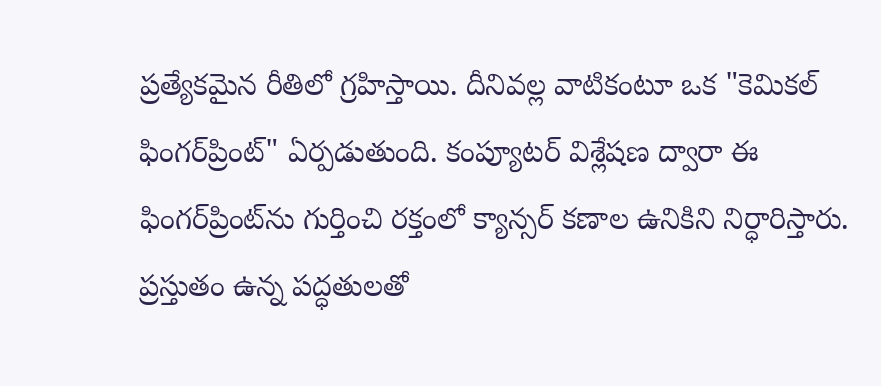ప్రత్యేకమైన రీతిలో గ్రహిస్తాయి. దీనివల్ల వాటికంటూ ఒక "కెమికల్ ఫింగర్‌ప్రింట్" ఏర్పడుతుంది. కంప్యూటర్ విశ్లేషణ ద్వారా ఈ ఫింగర్‌ప్రింట్‌ను గుర్తించి రక్తంలో క్యాన్సర్ కణాల ఉనికిని నిర్ధారిస్తారు. ప్రస్తుతం ఉన్న పద్ధతులతో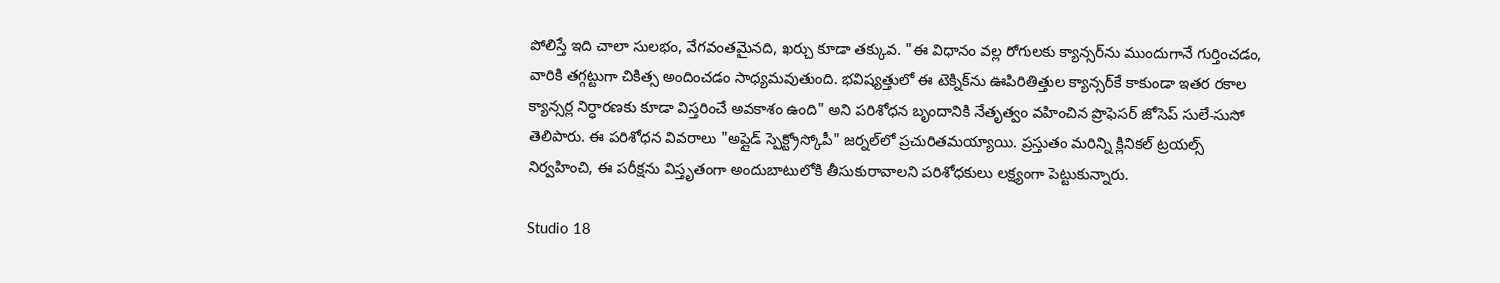పోలిస్తే ఇది చాలా సులభం, వేగవంతమైనది, ఖర్చు కూడా తక్కువ. "ఈ విధానం వల్ల రోగులకు క్యాన్సర్‌ను ముందుగానే గుర్తించడం, వారికి తగ్గట్టుగా చికిత్స అందించడం సాధ్యమవుతుంది. భవిష్యత్తులో ఈ టెక్నిక్‌ను ఊపిరితిత్తుల క్యాన్సర్‌కే కాకుండా ఇతర రకాల క్యాన్సర్ల నిర్ధారణకు కూడా విస్తరించే అవకాశం ఉంది" అని పరిశోధన బృందానికి నేతృత్వం వహించిన ప్రొఫెసర్ జోసెప్ సులే-సుసో తెలిపారు. ఈ పరిశోధన వివరాలు "అప్లైడ్ స్పెక్ట్రోస్కోపీ" జర్నల్‌లో ప్రచురితమయ్యాయి. ప్రస్తుతం మరిన్ని క్లినికల్ ట్రయల్స్ నిర్వహించి, ఈ పరీక్షను విస్తృతంగా అందుబాటులోకి తీసుకురావాలని పరిశోధకులు లక్ష్యంగా పెట్టుకున్నారు.

Studio 18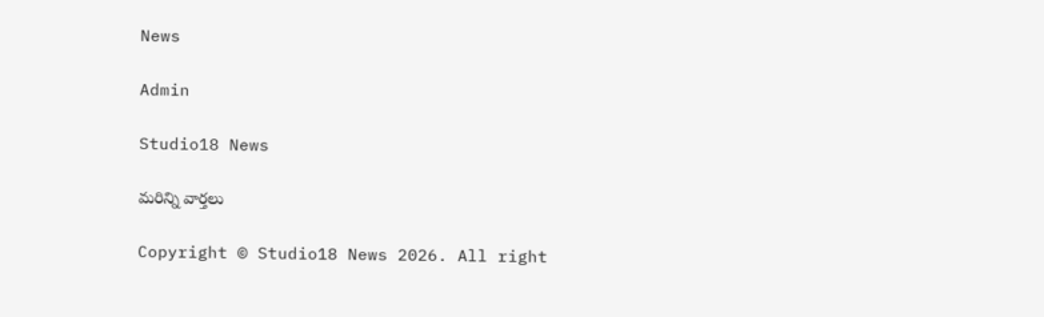News

Admin

Studio18 News

మరిన్ని వార్తలు

Copyright © Studio18 News 2026. All right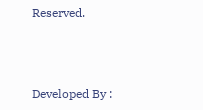Reserved.



Developed By :